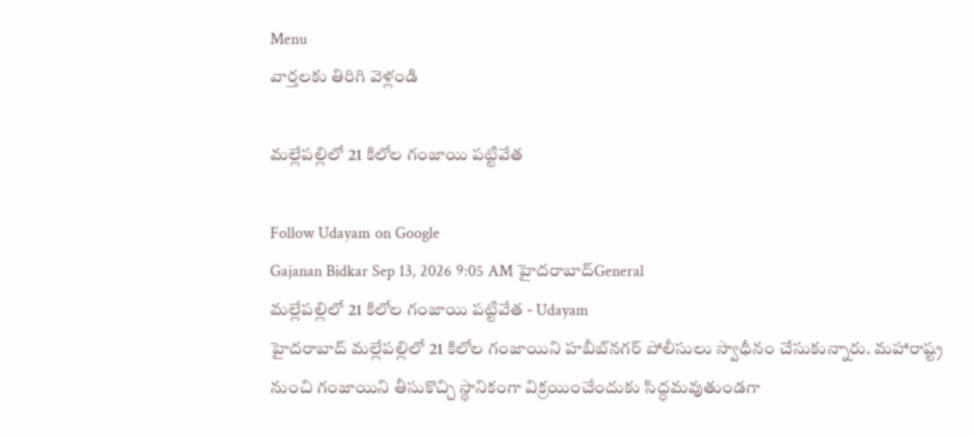Menu
వార్తలకు తిరిగి వెళ్లండి

మల్లేపల్లిలో 21 కిలోల గంజాయి పట్టివేత

Follow Udayam on Google
Gajanan Bidkar Sep 13, 2026 9:05 AM హైదరాబాద్General
మల్లేపల్లిలో 21 కిలోల గంజాయి పట్టివేత - Udayam
హైదరాబాద్ మల్లేపల్లిలో 21 కిలోల గంజాయిని హబీబ్‌నగర్ పోలీసులు స్వాధీనం చేసుకున్నారు. మహారాష్ట్ర నుంచి గంజాయిని తీసుకొచ్చి స్థానికంగా విక్రయించేందుకు సిద్ధమవుతుండగా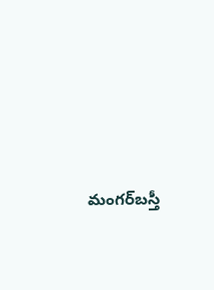మంగర్‌బస్తీ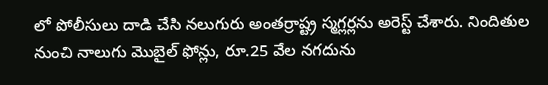లో పోలీసులు దాడి చేసి నలుగురు అంతర్రాష్ట్ర స్మగ్లర్లను అరెస్ట్ చేశారు. నిందితుల నుంచి నాలుగు మొబైల్ ఫోన్లు, రూ.25 వేల నగదును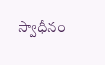స్వాధీనం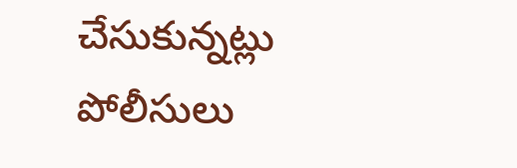చేసుకున్నట్లు పోలీసులు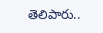తెలిపారు..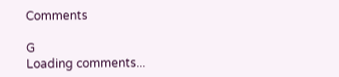Comments

G
Loading comments...